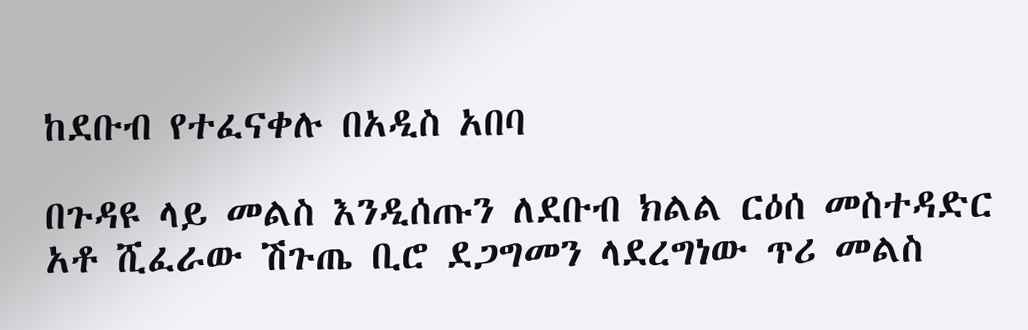ከደቡብ የተፈናቀሉ በአዲስ አበባ

በጉዳዩ ላይ መልስ እንዲሰጡን ለደቡብ ክልል ርዕሰ መስተዳድር አቶ ሺፈራው ሽጉጤ ቢሮ ደጋግመን ላደረግነው ጥሪ መልስ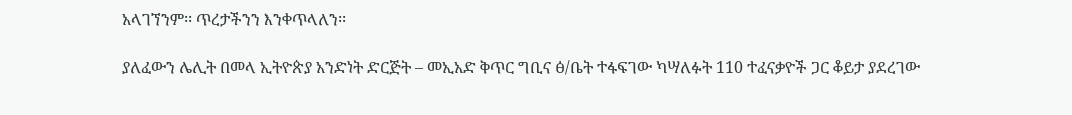አላገኘንም፡፡ ጥረታችንን እንቀጥላለን፡፡

ያለፈውን ሌሊት በመላ ኢትዮጵያ አንድነት ድርጅት – መኢአድ ቅጥር ግቢና ፅ/ቤት ተፋፍገው ካሣለፉት 110 ተፈናቃዮች ጋር ቆይታ ያደረገው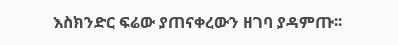እስክንድር ፍሬው ያጠናቀረውን ዘገባ ያዳምጡ፡፡